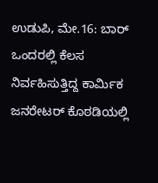ಉಡುಪಿ, ಮೇ.16: ಬಾರ್ ಒಂದರಲ್ಲಿ ಕೆಲಸ ನಿರ್ವಹಿಸುತ್ತಿದ್ದ ಕಾರ್ಮಿಕ ಜನರೇಟರ್ ಕೊಠಡಿಯಲ್ಲಿ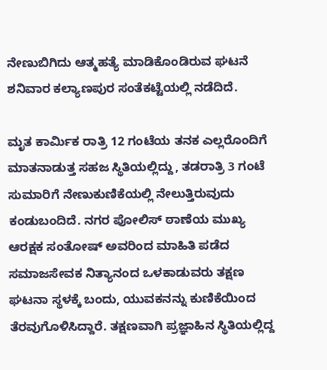ನೇಣುಬಿಗಿದು ಆತ್ಮಹತ್ಯೆ ಮಾಡಿಕೊಂಡಿರುವ ಘಟನೆ ಶನಿವಾರ ಕಲ್ಯಾಣಪುರ ಸಂತೆಕಟ್ಟೆಯಲ್ಲಿ ನಡೆದಿದೆ.

ಮೃತ ಕಾರ್ಮಿಕ ರಾತ್ರಿ 12 ಗಂಟೆಯ ತನಕ ಎಲ್ಲರೊಂದಿಗೆ ಮಾತನಾಡುತ್ತ ಸಹಜ ಸ್ಥಿತಿಯಲ್ಲಿದ್ದು, ತಡರಾತ್ರಿ 3 ಗಂಟೆ ಸುಮಾರಿಗೆ ನೇಣುಕುಣಿಕೆಯಲ್ಲಿ ನೇಲುತ್ತಿರುವುದು ಕಂಡುಬಂದಿದೆ. ನಗರ ಪೋಲಿಸ್ ಠಾಣೆಯ‌ ಮುಖ್ಯ ಆರಕ್ಷಕ ಸಂತೋಷ್‌ ಅವರಿಂದ ಮಾಹಿತಿ ಪಡೆದ ಸಮಾಜಸೇವಕ ನಿತ್ಯಾನಂದ‌ ಒಳಕಾಡುವರು ತಕ್ಷಣ ಘಟನಾ ಸ್ಥಳಕ್ಕೆ ಬಂದು, ಯುವಕನನ್ನು ಕುಣಿಕೆಯಿಂದ ತೆರವುಗೊಳಿಸಿದ್ದಾರೆ. ತಕ್ಷಣವಾಗಿ ಪ್ರಜ್ಞಾಹಿನ ಸ್ಥಿತಿಯಲ್ಲಿದ್ದ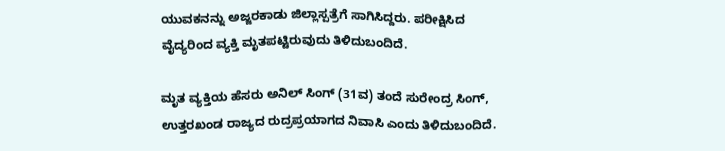ಯುವಕನನ್ನು ಅಜ್ಜರಕಾಡು ಜಿಲ್ಲಾಸ್ಪತ್ರೆಗೆ ಸಾಗಿಸಿದ್ದರು. ಪರೀಕ್ಷಿಸಿದ ವೈದ್ಯರಿಂದ ವ್ಯಕ್ತಿ ಮೃತಪಟ್ಟಿರುವುದು ತಿಳಿದುಬಂದಿದೆ.

ಮೃತ ವ್ಯಕ್ತಿಯ ಹೆಸರು ಅನಿಲ್ ಸಿಂಗ್ (31ವ) ತಂದೆ ಸುರೇಂದ್ರ ಸಿಂಗ್, ಉತ್ತರಖಂಡ ರಾಜ್ಯದ ರುದ್ರಪ್ರಯಾಗದ ನಿವಾಸಿ ಎಂದು‌ ತಿಳಿದುಬಂದಿದೆ.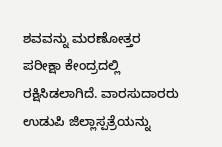ಶವವನ್ನು‌ ಮರಣೋತ್ತರ ಪರೀಕ್ಷಾ ಕೇಂದ್ರದಲ್ಲಿ ರಕ್ಷಿಸಿಡಲಾಗಿದೆ. ವಾರಸುದಾರರು ಉಡುಪಿ ಜಿಲ್ಲಾಸ್ಪತ್ರೆಯನ್ನು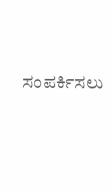ಸಂಪರ್ಕಿಸಲು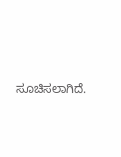ಸೂಚಿಸಲಾಗಿದೆ.